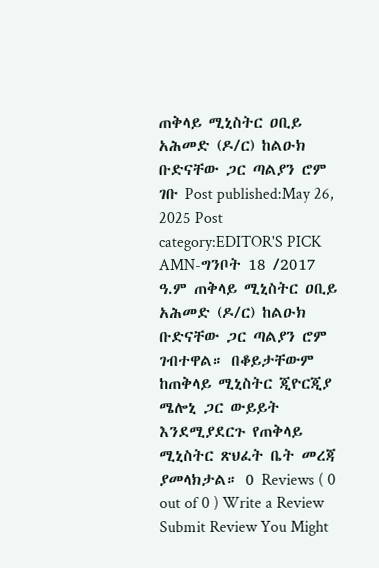ጠቅላይ ሚኒስትር ዐቢይ አሕመድ (ዶ/ር) ከልዑክ ቡድናቸው ጋር ጣልያን ሮም ገቡ Post published:May 26, 2025 Post category:EDITOR'S PICK AMN-ግንቦት 18 /2017 ዓ.ም ጠቅላይ ሚኒስትር ዐቢይ አሕመድ (ዶ/ር) ከልዑክ ቡድናቸው ጋር ጣልያን ሮም ገብተዋል። በቆይታቸውም ከጠቅላይ ሚኒስትር ጂዮርጂያ ሜሎኒ ጋር ውይይት እንደሚያደርጉ የጠቅላይ ሚኒስትር ጽህፈት ቤት መረጃ ያመላክታል። 0 Reviews ( 0 out of 0 ) Write a Review Submit Review You Might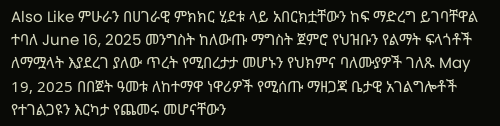Also Like ምሁራን በሀገራዊ ምክክር ሂደቱ ላይ አበርክቷቸውን ከፍ ማድረግ ይገባቸዋል ተባለ June 16, 2025 መንግስት ከለውጡ ማግስት ጀምሮ የህዝቡን የልማት ፍላጎቶች ለማሟላት እያደረገ ያለው ጥረት የሚበረታታ መሆኑን የህክምና ባለሙያዎች ገለጹ May 19, 2025 በበጀት ዓመቱ ለከተማዋ ነዋሪዎች የሚሰጡ ማዘጋጃ ቤታዊ አገልግሎቶች የተገልጋዩን እርካታ የጨመሩ መሆናቸውን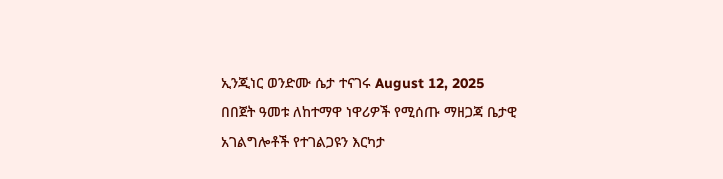ኢንጂነር ወንድሙ ሴታ ተናገሩ August 12, 2025
በበጀት ዓመቱ ለከተማዋ ነዋሪዎች የሚሰጡ ማዘጋጃ ቤታዊ አገልግሎቶች የተገልጋዩን እርካታ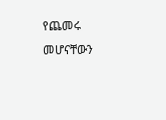የጨመሩ መሆናቸውን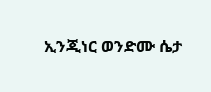ኢንጂነር ወንድሙ ሴታ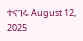ተናገሩ August 12, 2025